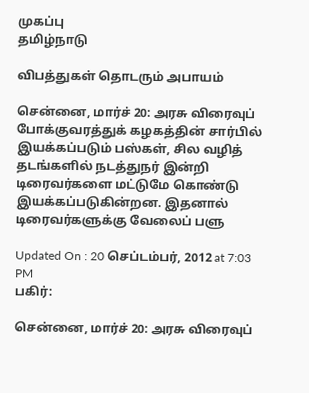முகப்பு
தமிழ்நாடு

விபத்துகள் தொடரும் அபாயம்

சென்னை, மார்ச் 20: அரசு விரைவுப் போக்குவரத்துக் கழகத்தின் சார்பில் இயக்கப்படும் பஸ்கள், சில வழித் தடங்களில் நடத்துநர் இன்றி டிரைவர்களை மட்டுமே கொண்டு இயக்கப்படுகின்றன. இதனால் டிரைவர்களுக்கு வேலைப் பளு

Updated On : 20 செப்டம்பர், 2012 at 7:03 PM
பகிர்:

சென்னை, மார்ச் 20: அரசு விரைவுப்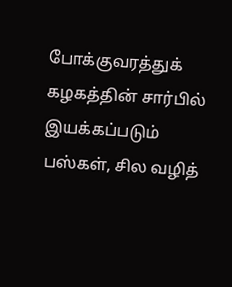போக்குவரத்துக் கழகத்தின் சார்பில் இயக்கப்படும் பஸ்கள், சில வழித்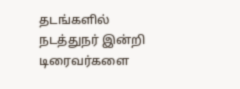தடங்களில் நடத்துநர் இன்றி டிரைவர்களை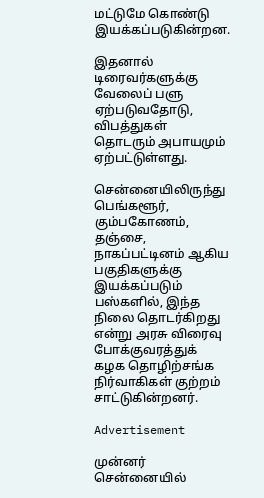மட்டுமே கொண்டு இயக்கப்படுகின்றன.

இதனால் டிரைவர்களுக்கு வேலைப் பளு ஏற்படுவதோடு, விபத்துகள் தொடரும் அபாயமும் ஏற்பட்டுள்ளது.

சென்னையிலிருந்து பெங்களூர், கும்பகோணம், தஞ்சை, நாகப்பட்டினம் ஆகிய பகுதிகளுக்கு இயக்கப்படும் பஸ்களில், இந்த நிலை தொடர்கிறது என்று அரசு விரைவு போக்குவரத்துக் கழக தொழிற்சங்க நிர்வாகிகள் குற்றம் சாட்டுகின்றனர்.

Advertisement

முன்னர் சென்னையில்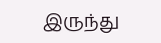இருந்து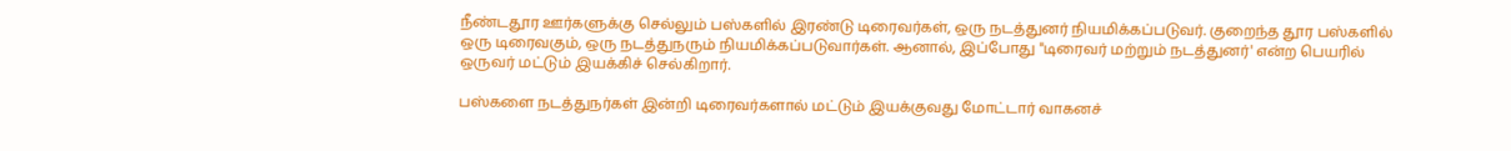நீண்டதூர ஊர்களுக்கு செல்லும் பஸ்களில் இரண்டு டிரைவர்கள், ஒரு நடத்துனர் நியமிக்கப்படுவர். குறைந்த தூர பஸ்களில் ஒரு டிரைவகும், ஒரு நடத்துநரும் நியமிக்கப்படுவார்கள். ஆனால், இப்போது "டிரைவர் மற்றும் நடத்துனர்' என்ற பெயரில் ஒருவர் மட்டும் இயக்கிச் செல்கிறார்.

பஸ்களை நடத்துநர்கள் இன்றி டிரைவர்களால் மட்டும் இயக்குவது மோட்டார் வாகனச்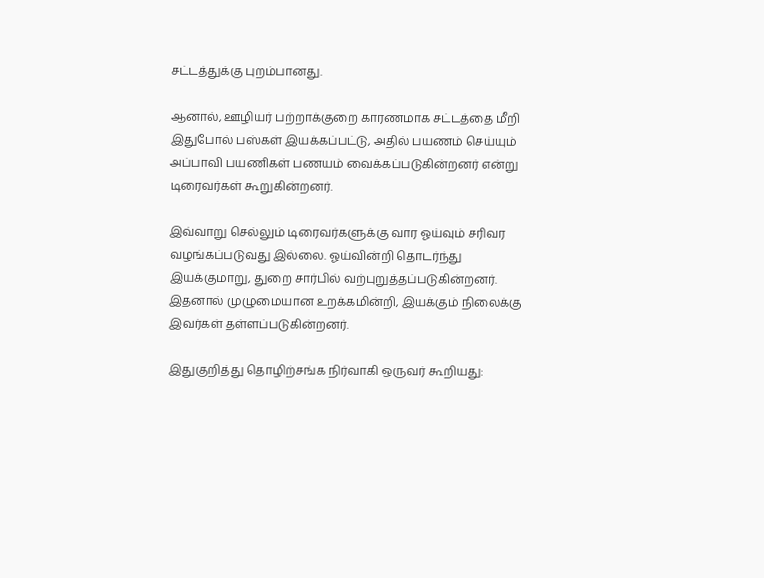சட்டத்துக்கு புறம்பானது.

ஆனால், ஊழியர் பற்றாக்குறை காரணமாக சட்டத்தை மீறி இதுபோல் பஸ்கள் இயக்கப்பட்டு, அதில் பயணம் செய்யும் அப்பாவி பயணிகள் பணயம் வைக்கப்படுகின்றனர் என்று டிரைவர்கள் கூறுகின்றனர்.

இவ்வாறு செல்லும் டிரைவர்களுக்கு வார ஓய்வும் சரிவர வழங்கப்படுவது இல்லை. ஓய்வின்றி தொடர்ந்து இயக்குமாறு, துறை சார்பில் வற்புறுத்தப்படுகின்றனர். இதனால் முழுமையான உறக்கமின்றி, இயக்கும் நிலைக்கு இவர்கள் தள்ளப்படுகின்றனர்.

இதுகுறித்து தொழிற்சங்க நிர்வாகி ஒருவர் கூறியது: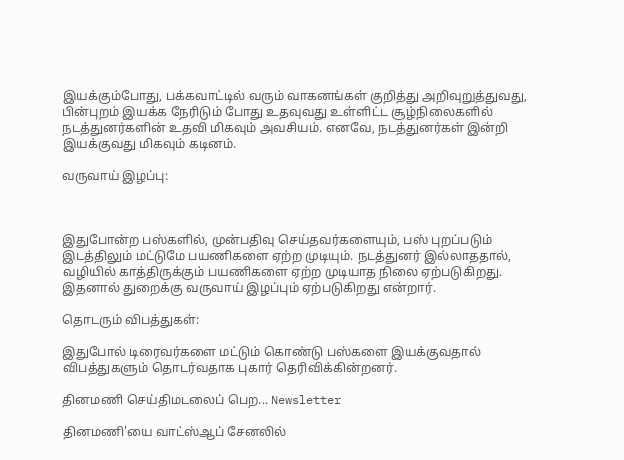இயக்கும்போது, பக்கவாட்டில் வரும் வாகனங்கள் குறித்து அறிவுறுத்துவது, பின்புறம் இயக்க நேரிடும் போது உதவுவது உள்ளிட்ட சூழ்நிலைகளில் நடத்துனர்களின் உதவி மிகவும் அவசியம். எனவே, நடத்துனர்கள் இன்றி இயக்குவது மிகவும் கடினம்.

வருவாய் இழப்பு:



இதுபோன்ற பஸ்களில், முன்பதிவு செய்தவர்களையும், பஸ் புறப்படும் இடத்திலும் மட்டுமே பயணிகளை ஏற்ற முடியும். நடத்துனர் இல்லாததால், வழியில் காத்திருக்கும் பயணிகளை ஏற்ற முடியாத நிலை ஏற்படுகிறது. இதனால் துறைக்கு வருவாய் இழப்பும் ஏற்படுகிறது என்றார்.

தொடரும் விபத்துகள்:

இதுபோல் டிரைவர்களை மட்டும் கொண்டு பஸ்களை இயக்குவதால் விபத்துகளும் தொடர்வதாக புகார் தெரிவிக்கின்றனர்.

தினமணி செய்திமடலைப் பெற... Newsletter

தினமணி'யை வாட்ஸ்ஆப் சேனலில்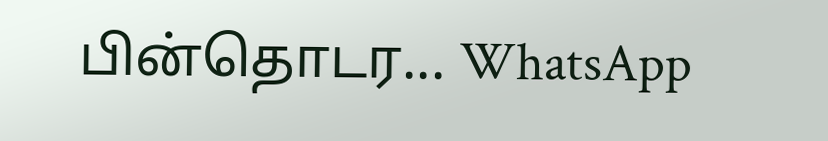பின்தொடர... WhatsApp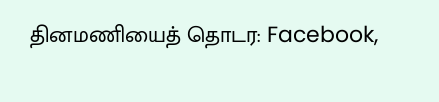தினமணியைத் தொடர: Facebook,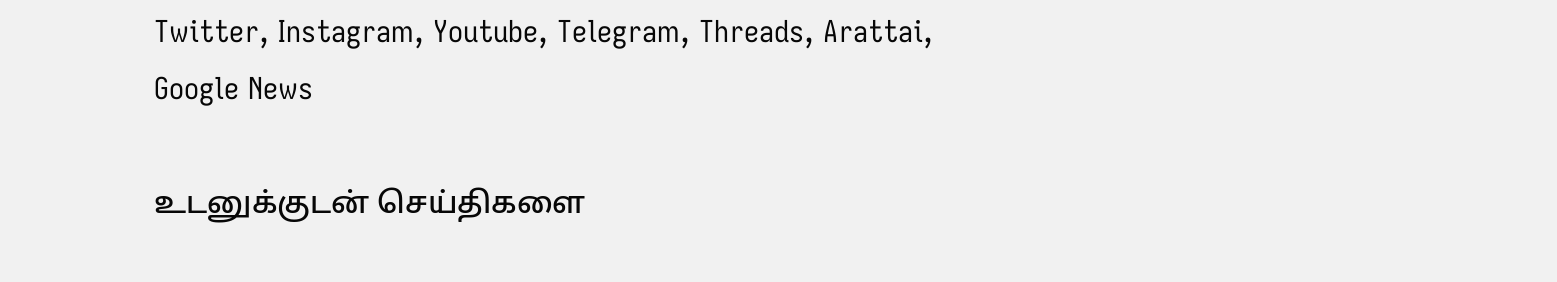Twitter, Instagram, Youtube, Telegram, Threads, Arattai, Google News

உடனுக்குடன் செய்திகளை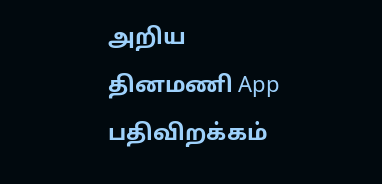அறிய தினமணி App பதிவிறக்கம்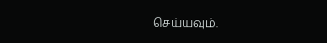செய்யவும்.